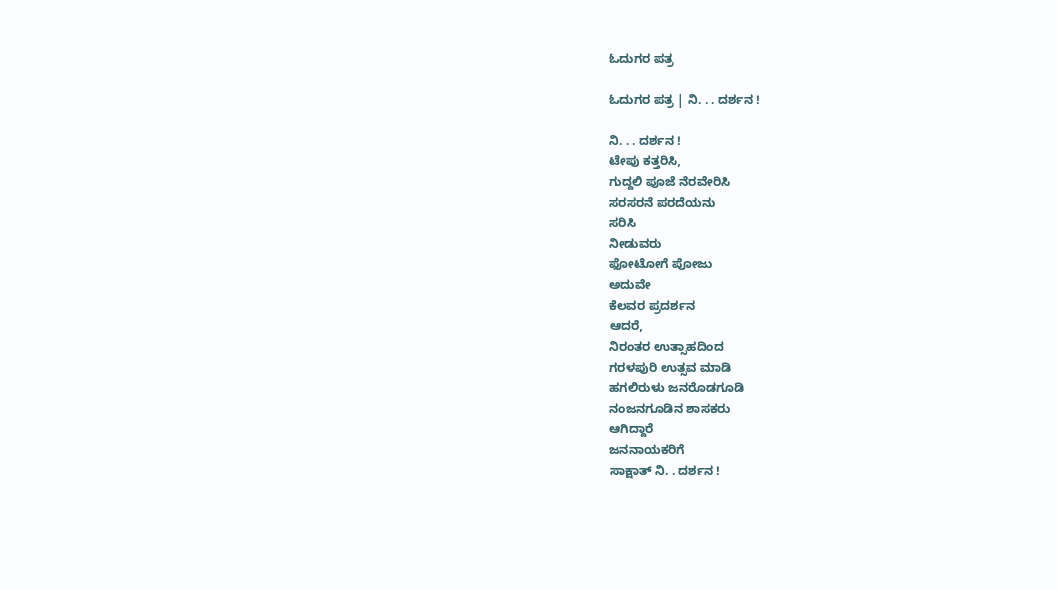ಓದುಗರ ಪತ್ರ

ಓದುಗರ ಪತ್ರ | ನಿ. . . ದರ್ಶನ !

ನಿ. . . ದರ್ಶನ !
ಟೇಪು ಕತ್ತರಿಸಿ,
ಗುದ್ದಲಿ ಪೂಜೆ ನೆರವೇರಿಸಿ
ಸರಸರನೆ ಪರದೆಯನು
ಸರಿಸಿ
ನೀಡುವರು
ಫೋಟೋಗೆ ಪೋಜು
ಅದುವೇ
ಕೆಲವರ ಪ್ರದರ್ಶನ
ಆದರೆ,
ನಿರಂತರ ಉತ್ಸಾಹದಿಂದ
ಗರಳಪುರಿ ಉತ್ಸವ ಮಾಡಿ
ಹಗಲಿರುಳು ಜನರೊಡಗೂಡಿ
ನಂಜನಗೂಡಿನ ಶಾಸಕರು
ಆಗಿದ್ದಾರೆ
ಜನನಾಯಕರಿಗೆ
ಸಾಕ್ಷಾತ್ ನಿ. . ದರ್ಶನ !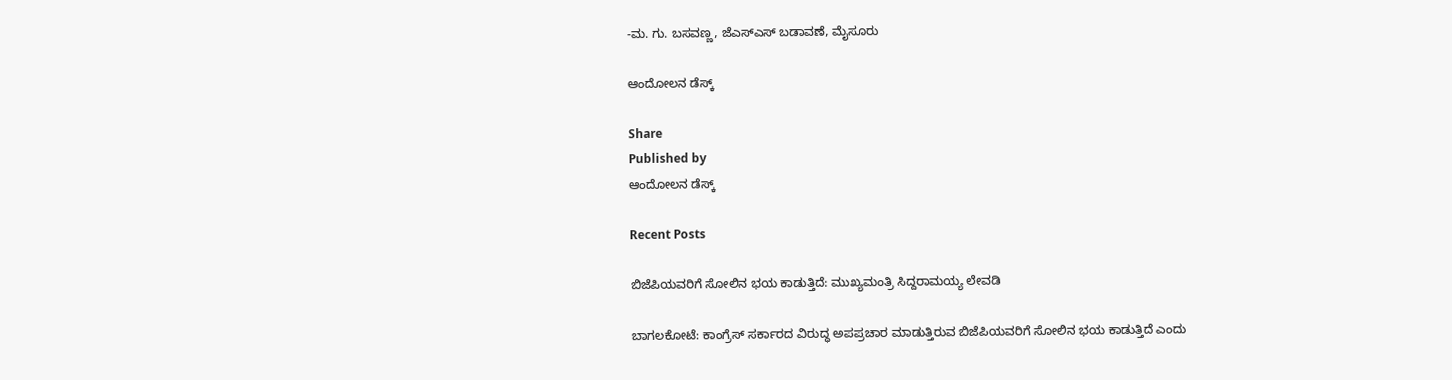-ಮ. ಗು. ಬಸವಣ್ಣ, ಜೆಎಸ್‌ಎಸ್ ಬಡಾವಣೆ, ಮೈಸೂರು

ಆಂದೋಲನ ಡೆಸ್ಕ್

Share
Published by
ಆಂದೋಲನ ಡೆಸ್ಕ್

Recent Posts

ಬಿಜೆಪಿಯವರಿಗೆ ಸೋಲಿನ ಭಯ ಕಾಡುತ್ತಿದೆ: ಮುಖ್ಯಮಂತ್ರಿ ಸಿದ್ದರಾಮಯ್ಯ ಲೇವಡಿ

ಬಾಗಲಕೋಟೆ: ಕಾಂಗ್ರೆಸ್ ಸರ್ಕಾರದ ವಿರುದ್ಧ ಅಪಪ್ರಚಾರ ಮಾಡುತ್ತಿರುವ ಬಿಜೆಪಿಯವರಿಗೆ ಸೋಲಿನ ಭಯ ಕಾಡುತ್ತಿದೆ ಎಂದು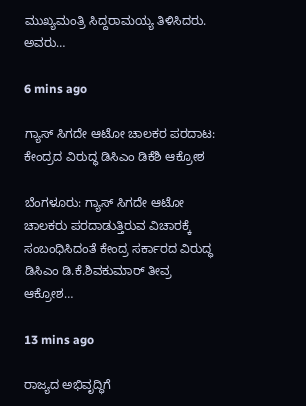ಮುಖ್ಯಮಂತ್ರಿ ಸಿದ್ದರಾಮಯ್ಯ ತಿಳಿಸಿದರು. ಅವರು…

6 mins ago

ಗ್ಯಾಸ್‌ ಸಿಗದೇ ಆಟೋ ಚಾಲಕರ ಪರದಾಟ: ಕೇಂದ್ರದ ವಿರುದ್ಧ ಡಿಸಿಎಂ ಡಿಕೆಶಿ ಆಕ್ರೋಶ

ಬೆಂಗಳೂರು: ಗ್ಯಾಸ್‌ ಸಿಗದೇ ಆಟೋ ಚಾಲಕರು ಪರದಾಡುತ್ತಿರುವ ವಿಚಾರಕ್ಕೆ ಸಂಬಂಧಿಸಿದಂತೆ ಕೇಂದ್ರ ಸರ್ಕಾರದ ವಿರುದ್ಧ ಡಿಸಿಎಂ ಡಿ.ಕೆ.ಶಿವಕುಮಾರ್‌ ತೀವ್ರ ಆಕ್ರೋಶ…

13 mins ago

ರಾಜ್ಯದ ಅಭಿವೃದ್ಧಿಗೆ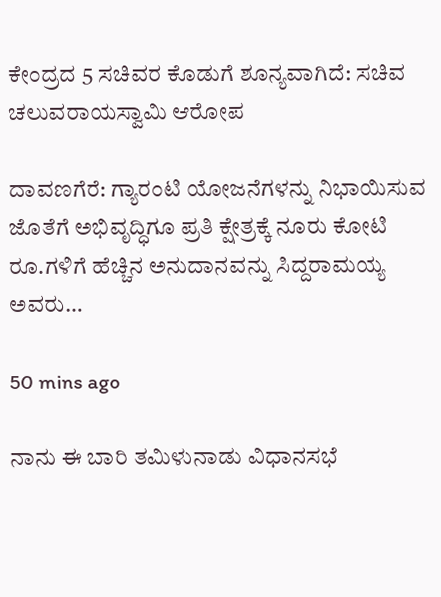ಕೇಂದ್ರದ 5 ಸಚಿವರ ಕೊಡುಗೆ ಶೂನ್ಯವಾಗಿದೆ: ಸಚಿವ ಚಲುವರಾಯಸ್ವಾಮಿ ಆರೋಪ

ದಾವಣಗೆರೆ: ಗ್ಯಾರಂಟಿ ಯೋಜನೆಗಳನ್ನು ನಿಭಾಯಿಸುವ ಜೊತೆಗೆ ಅಭಿವೃದ್ಧಿಗೂ ಪ್ರತಿ ಕ್ಷೇತ್ರಕ್ಕೆ ನೂರು ಕೋಟಿ ರೂ.ಗಳಿಗೆ ಹೆಚ್ಚಿನ ಅನುದಾನವನ್ನು ಸಿದ್ದರಾಮಯ್ಯ ಅವರು…

50 mins ago

ನಾನು ಈ ಬಾರಿ ತಮಿಳುನಾಡು ವಿಧಾನಸಭೆ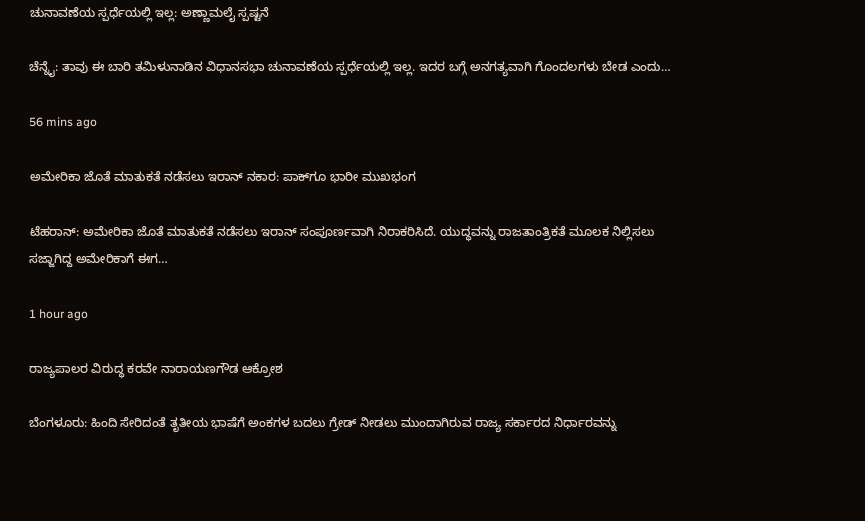ಚುನಾವಣೆಯ ಸ್ಪರ್ಧೆಯಲ್ಲಿ ಇಲ್ಲ: ಅಣ್ಣಾಮಲೈ ಸ್ಪಷ್ಟನೆ

ಚೆನ್ನೈ: ತಾವು ಈ ಬಾರಿ ತಮಿಳುನಾಡಿನ ವಿಧಾನಸಭಾ ಚುನಾವಣೆಯ ಸ್ಪರ್ಧೆಯಲ್ಲಿ ಇಲ್ಲ. ಇದರ ಬಗ್ಗೆ ಅನಗತ್ಯವಾಗಿ ಗೊಂದಲಗಳು ಬೇಡ ಎಂದು…

56 mins ago

ಅಮೇರಿಕಾ ಜೊತೆ ಮಾತುಕತೆ ನಡೆಸಲು ಇರಾನ್‌ ನಕಾರ: ಪಾಕ್‌ಗೂ ಭಾರೀ ಮುಖಭಂಗ

ಟೆಹರಾನ್: ಅಮೇರಿಕಾ ಜೊತೆ ಮಾತುಕತೆ ನಡೆಸಲು ಇರಾನ್‌ ಸಂಪೂರ್ಣವಾಗಿ ನಿರಾಕರಿಸಿದೆ. ಯುದ್ಧವನ್ನು ರಾಜತಾಂತ್ರಿಕತೆ ಮೂಲಕ ನಿಲ್ಲಿಸಲು ಸಜ್ಜಾಗಿದ್ದ ಅಮೇರಿಕಾಗೆ ಈಗ…

1 hour ago

ರಾಜ್ಯಪಾಲರ ವಿರುದ್ಧ ಕರವೇ ನಾರಾಯಣಗೌಡ ಆಕ್ರೋಶ

ಬೆಂಗಳೂರು: ಹಿಂದಿ ಸೇರಿದಂತೆ ತೃತೀಯ ಭಾಷೆಗೆ ಅಂಕಗಳ ಬದಲು ಗ್ರೇಡ್‌ ನೀಡಲು ಮುಂದಾಗಿರುವ ರಾಜ್ಯ ಸರ್ಕಾರದ ನಿರ್ಧಾರವನ್ನು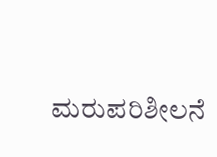ಮರುಪರಿಶೀಲನೆ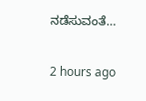ನಡೆಸುವಂತೆ…

2 hours ago